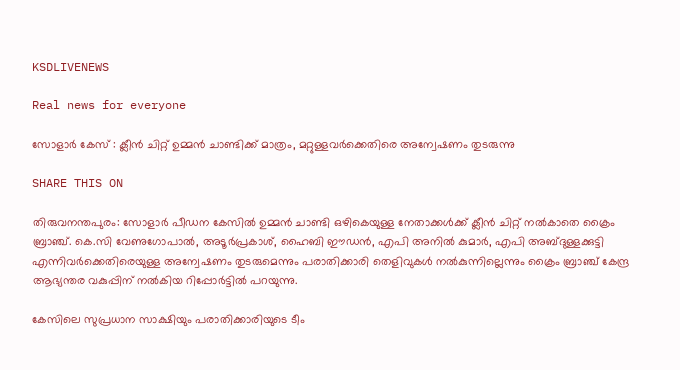KSDLIVENEWS

Real news for everyone

സോളാര്‍ കേസ് : ക്ലീന്‍ ചിറ്റ് ഉമ്മന്‍ ചാണ്ടിക്ക് മാത്രം, മറ്റുള്ളവര്‍ക്കെതിരെ അന്വേഷണം തുടരുന്നു

SHARE THIS ON

തിരുവനന്തപുരം: സോളാർ പീഡന കേസിൽ ഉമ്മൻ ചാണ്ടി ഒഴികെയുള്ള നേതാക്കൾക്ക് ക്ലീൻ ചിറ്റ് നൽകാതെ ക്രൈം ബ്രാഞ്ച്. കെ.സി വേണുഗോപാൽ, അടൂർപ്രകാശ്, ഹൈബി ഈഡൻ, എപി അനിൽ കുമാർ, എപി അബ്ദുള്ളക്കുട്ടി എന്നിവർക്കെതിരെയുള്ള അന്വേഷണം തുടരുമെന്നും പരാതിക്കാരി തെളിവുകൾ നൽകുന്നില്ലെന്നും ക്രൈം ബ്രാഞ്ച് കേന്ദ്ര ആഭ്യന്തര വകുപ്പിന് നൽകിയ റിപ്പോർട്ടിൽ പറയുന്നു.

കേസിലെ സുപ്രധാന സാക്ഷിയും പരാതിക്കാരിയുടെ ടീം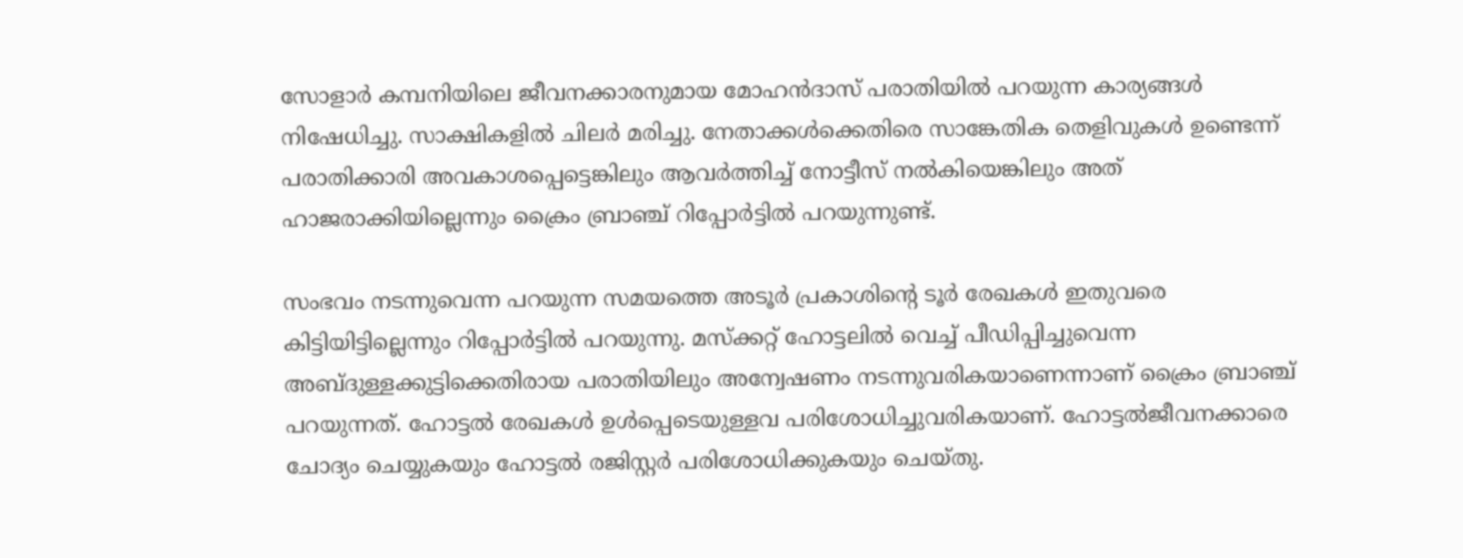സോളാർ കമ്പനിയിലെ ജീവനക്കാരനുമായ മോഹൻദാസ് പരാതിയിൽ പറയുന്ന കാര്യങ്ങൾ നിഷേധിച്ചു. സാക്ഷികളിൽ ചിലർ മരിച്ചു. നേതാക്കൾക്കെതിരെ സാങ്കേതിക തെളിവുകൾ ഉണ്ടെന്ന് പരാതിക്കാരി അവകാശപ്പെട്ടെങ്കിലും ആവർത്തിച്ച് നോട്ടീസ് നൽകിയെങ്കിലും അത് ഹാജരാക്കിയില്ലെന്നും ക്രൈം ബ്രാഞ്ച് റിപ്പോർട്ടിൽ പറയുന്നുണ്ട്.

സംഭവം നടന്നുവെന്ന പറയുന്ന സമയത്തെ അടൂർ പ്രകാശിന്റെ ടൂർ രേഖകൾ ഇതുവരെ കിട്ടിയിട്ടില്ലെന്നും റിപ്പോർട്ടിൽ പറയുന്നു. മസ്ക്കറ്റ് ഹോട്ടലിൽ വെച്ച് പീഡിപ്പിച്ചുവെന്ന അബ്ദുള്ളക്കുട്ടിക്കെതിരായ പരാതിയിലും അന്വേഷണം നടന്നുവരികയാണെന്നാണ് ക്രൈം ബ്രാഞ്ച് പറയുന്നത്. ഹോട്ടൽ രേഖകൾ ഉൾപ്പെടെയുള്ളവ പരിശോധിച്ചുവരികയാണ്. ഹോട്ടൽജീവനക്കാരെ ചോദ്യം ചെയ്യുകയും ഹോട്ടൽ രജിസ്റ്റർ പരിശോധിക്കുകയും ചെയ്തു.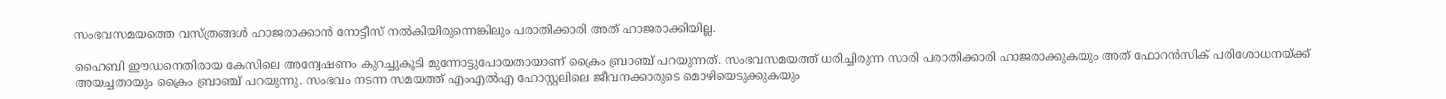സംഭവസമയത്തെ വസ്ത്രങ്ങൾ ഹാജരാക്കാൻ നോട്ടീസ് നൽകിയിരുന്നെങ്കിലും പരാതിക്കാരി അത് ഹാജരാക്കിയില്ല.

ഹൈബി ഈഡനെതിരായ കേസിലെ അന്വേഷണം കുറച്ചുകൂടി മുന്നോട്ടുപോയതായാണ് ക്രൈം ബ്രാഞ്ച് പറയുന്നത്. സംഭവസമയത്ത് ധരിച്ചിരുന്ന സാരി പരാതിക്കാരി ഹാജരാക്കുകയും അത് ഫോറൻസിക് പരിശോധനയ്ക്ക് അയച്ചതായും ക്രൈം ബ്രാഞ്ച് പറയുന്നു. സംഭവം നടന്ന സമയത്ത് എംഎൽഎ ഹോസ്റ്റലിലെ ജീവനക്കാരുടെ മൊഴിയെടുക്കുകയും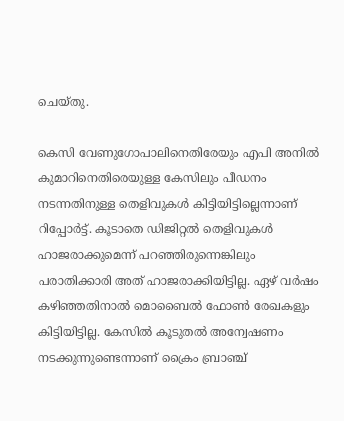ചെയ്തു.

കെസി വേണുഗോപാലിനെതിരേയും എപി അനിൽ കുമാറിനെതിരെയുള്ള കേസിലും പീഡനം നടന്നതിനുള്ള തെളിവുകൾ കിട്ടിയിട്ടില്ലെന്നാണ് റിപ്പോർട്ട്. കൂടാതെ ഡിജിറ്റൽ തെളിവുകൾ ഹാജരാക്കുമെന്ന് പറഞ്ഞിരുന്നെങ്കിലും പരാതിക്കാരി അത് ഹാജരാക്കിയിട്ടില്ല. ഏഴ് വർഷം കഴിഞ്ഞതിനാൽ മൊബൈൽ ഫോൺ രേഖകളും കിട്ടിയിട്ടില്ല. കേസിൽ കൂടുതൽ അന്വേഷണം നടക്കുന്നുണ്ടെന്നാണ് ക്രൈം ബ്രാഞ്ച്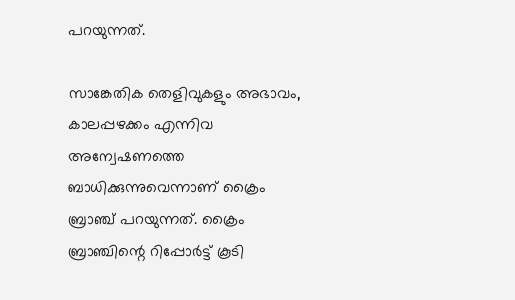പറയുന്നത്.

സാങ്കേതിക തെളിവുകളും അഭാവം, കാലപ്പഴക്കം എന്നിവ അന്വേഷണത്തെ ബാധിക്കുന്നുവെന്നാണ് ക്രൈം ബ്രാഞ്ച് പറയുന്നത്. ക്രൈം ബ്രാഞ്ചിന്റെ റിപ്പോർട്ട് കൂടി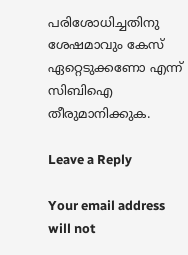പരിശോധിച്ചതിനു ശേഷമാവും കേസ് ഏറ്റെടുക്കണോ എന്ന് സിബിഐ തീരുമാനിക്കുക.

Leave a Reply

Your email address will not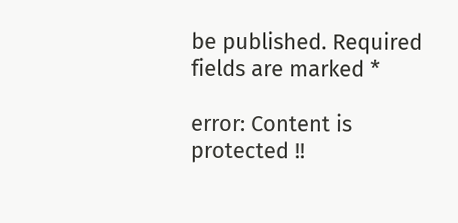be published. Required fields are marked *

error: Content is protected !!